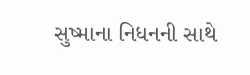સુષ્માના નિધનની સાથે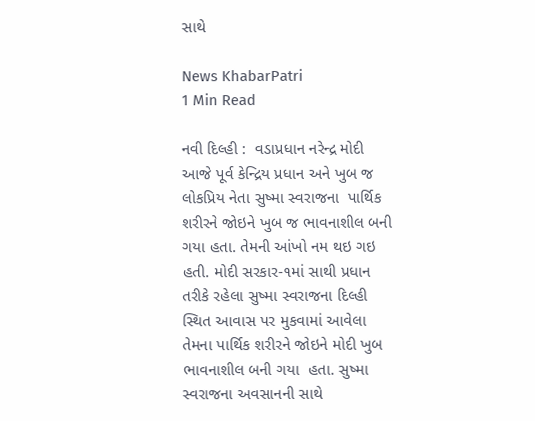સાથે

News KhabarPatri
1 Min Read

નવી દિલ્હી :  વડાપ્રધાન નરેન્દ્ર મોદી આજે પૂર્વ કેન્દ્રિય પ્રધાન અને ખુબ જ લોકપ્રિય નેતા સુષ્મા સ્વરાજના  પાર્થિક શરીરને જોઇને ખુબ જ ભાવનાશીલ બની ગયા હતા. તેમની આંખો નમ થઇ ગઇ હતી. મોદી સરકાર-૧માં સાથી પ્રધાન તરીકે રહેલા સુષ્મા સ્વરાજના દિલ્હી સ્થિત આવાસ પર મુકવામાં આવેલા તેમના પાર્થિક શરીરને જોઇને મોદી ખુબ  ભાવનાશીલ બની ગયા  હતા. સુષ્મા સ્વરાજના અવસાનની સાથે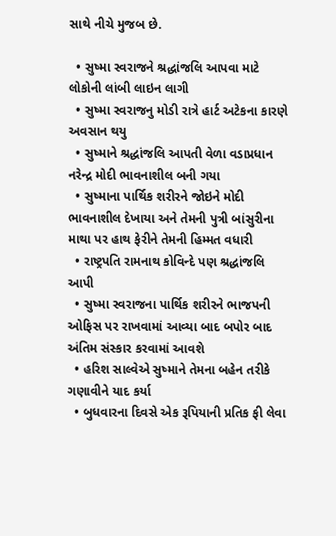સાથે નીચે મુજબ છે.

  • સુષ્મા સ્વરાજને શ્રદ્ધાંજલિ આપવા માટે લોકોની લાંબી લાઇન લાગી
  • સુષ્મા સ્વરાજનુ મોડી રાત્રે હાર્ટ અટેકના કારણે અવસાન થયુ
  • સુષ્માને શ્રદ્ધાંજલિ આપતી વેળા વડાપ્રધાન નરેન્દ્ર મોદી ભાવનાશીલ બની ગયા
  • સુષ્માના પાર્થિક શરીરને જોઇને મોદી ભાવનાશીલ દેખાયા અને તેમની પુત્રી બાંસુરીના માથા પર હાથ ફેરીને તેમની હિમ્મત વધારી
  • રાષ્ટ્રપતિ રામનાથ કોવિન્દે પણ શ્રદ્ધાંજલિ આપી
  • સુષ્મા સ્વરાજના પાર્થિક શરીરને ભાજપની ઓફિસ પર રાખવામાં આવ્યા બાદ બપોર બાદ અંતિમ સંસ્કાર કરવામાં આવશે
  • હરિશ સાલ્વેએ સુષ્માને તેમના બહેન તરીકે ગણાવીને યાદ કર્યા
  • બુધવારના દિવસે એક રૂપિયાની પ્રતિક ફી લેવા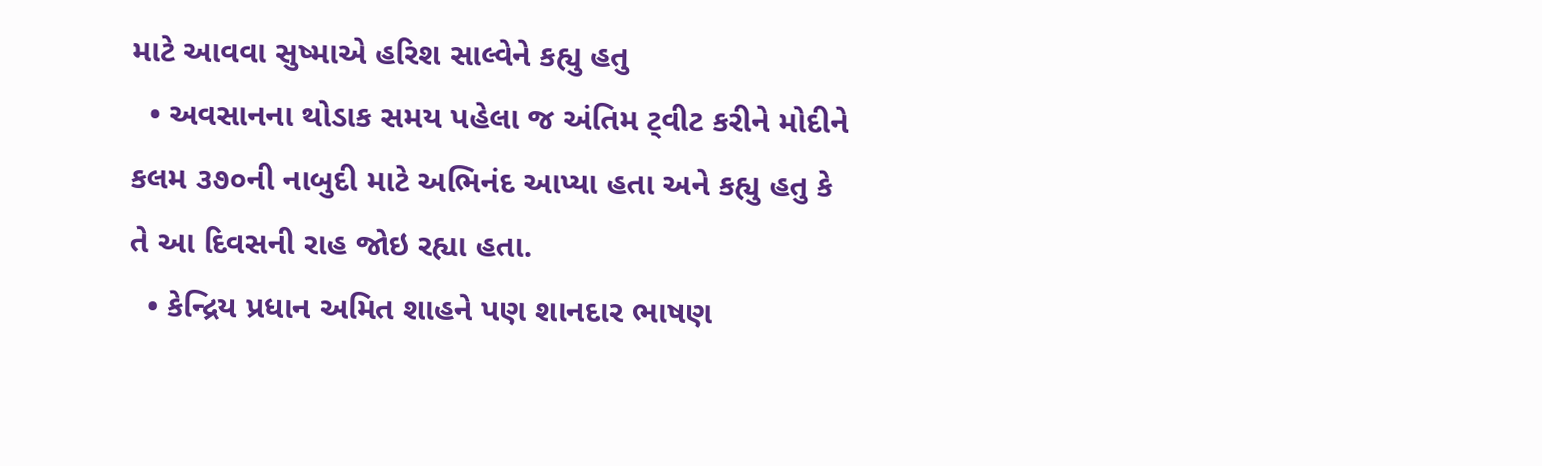માટે આવવા સુષ્માએ હરિશ સાલ્વેને કહ્યુ હતુ
  • અવસાનના થોડાક સમય પહેલા જ અંતિમ ટ્‌વીટ કરીને મોદીને કલમ ૩૭૦ની નાબુદી માટે અભિનંદ આપ્યા હતા અને કહ્યુ હતુ કે તે આ દિવસની રાહ જોઇ રહ્યા હતા.
  • કેન્દ્રિય પ્રધાન અમિત શાહને પણ શાનદાર ભાષણ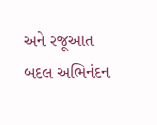અને રજૂઆત બદલ અભિનંદન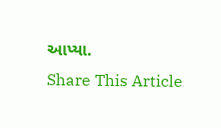આપ્યા.
Share This Article